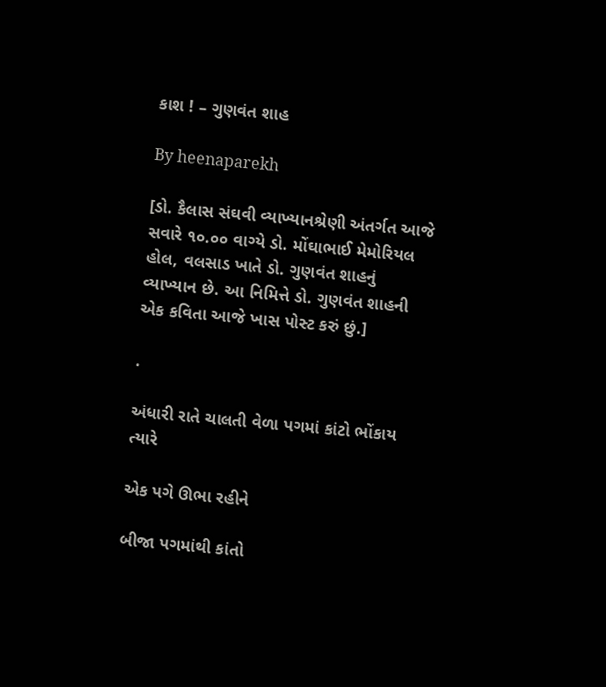કાશ ! – ગુણવંત શાહ

By heenaparekh

[ડો. કૈલાસ સંઘવી વ્યાખ્યાનશ્રેણી અંતર્ગત આજે સવારે ૧૦.૦૦ વાગ્યે ડો. મોંઘાભાઈ મેમોરિયલ હોલ, વલસાડ ખાતે ડો. ગુણવંત શાહનું વ્યાખ્યાન છે. આ નિમિત્તે ડો. ગુણવંત શાહની એક કવિતા આજે ખાસ પોસ્ટ કરું છું.]

.

અંધારી રાતે ચાલતી વેળા પગમાં કાંટો ભોંકાય ત્યારે

એક પગે ઊભા રહીને

બીજા પગમાંથી કાંતો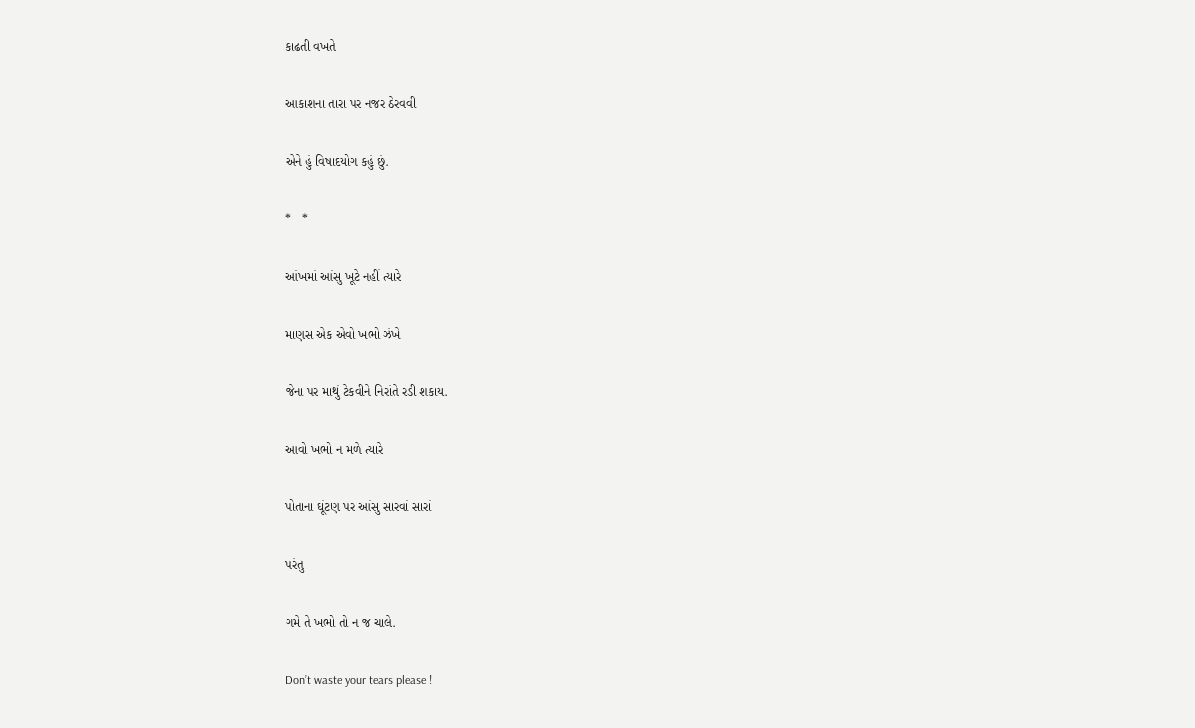કાઢતી વખતે

આકાશના તારા પર નજર ઠેરવવી

એને હું વિષાદયોગ કહું છું.

*   *

આંખમાં આંસુ ખૂટે નહીં ત્યારે

માણસ એક એવો ખભો ઝંખે

જેના પર માથું ટેકવીને નિરાંતે રડી શકાય.

આવો ખભો ન મળે ત્યારે

પોતાના ઘૂંટણ પર આંસુ સારવાં સારાં

પરંતુ

ગમે તે ખભો તો ન જ ચાલે.

Don’t waste your tears please !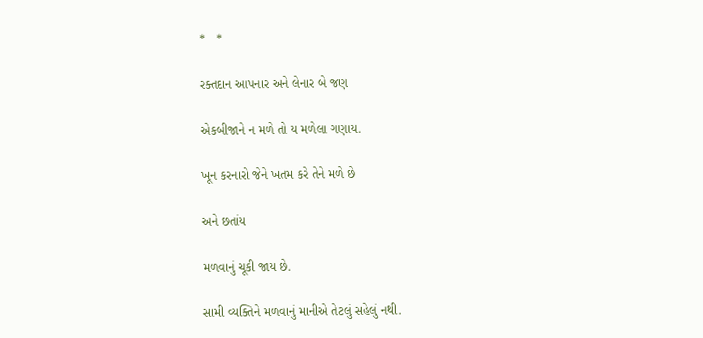*   *

રક્તદાન આપનાર અને લેનાર બે જણ

એકબીજાને ન મળે તો ય મળેલા ગણાય.

ખૂન કરનારો જેને ખતમ કરે તેને મળે છે

અને છતાંય

મળવાનું ચૂકી જાય છે.

સામી વ્યક્તિને મળવાનું માનીએ તેટલું સહેલું નથી.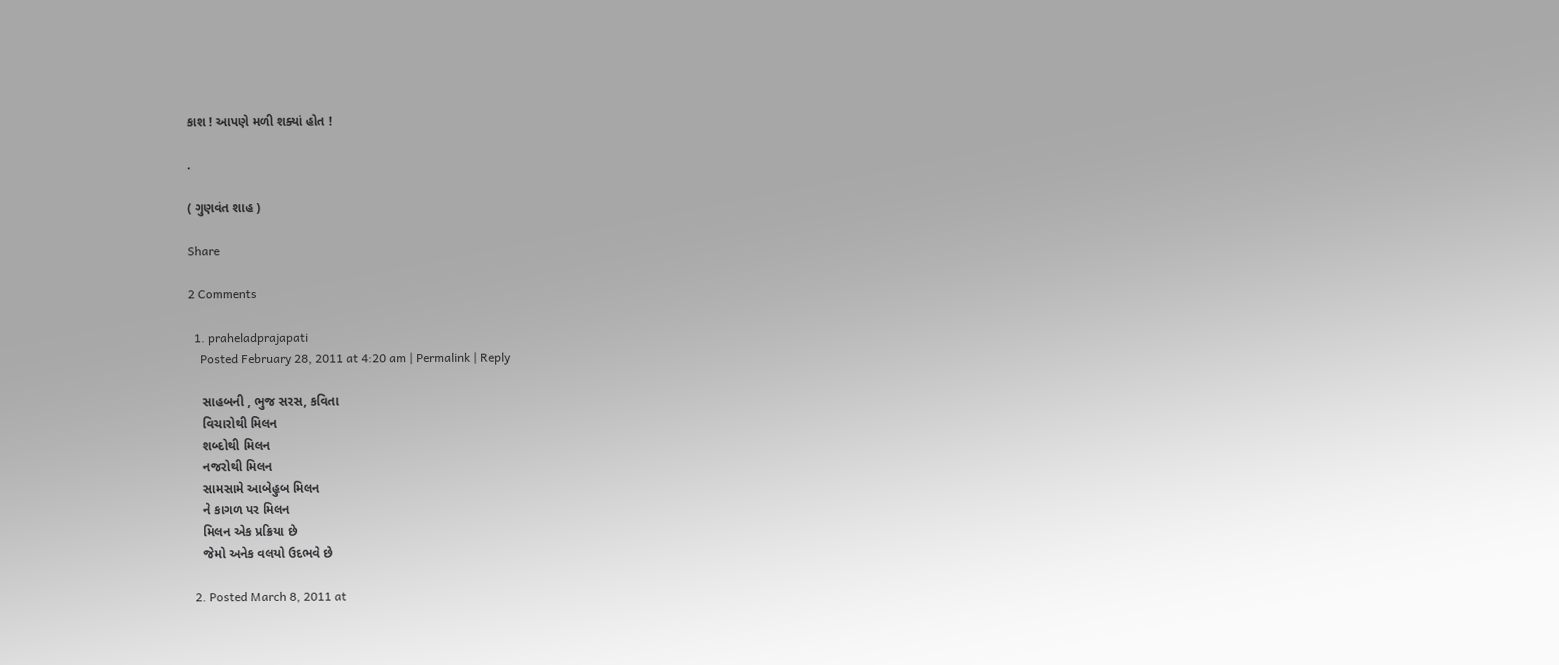કાશ ! આપણે મળી શક્યાં હોત !

.

( ગુણવંત શાહ )

Share

2 Comments

  1. praheladprajapati
    Posted February 28, 2011 at 4:20 am | Permalink | Reply

    સાહબની , ભુજ સરસ, કવિતા
    વિચારોથી મિલન
    શબ્દોથી મિલન
    નજરોથી મિલન
    સામસામે આબેહુબ મિલન
    ને કાગળ પર મિલન
    મિલન એક પ્રક્રિયા છે
    જેમો અનેક વલયો ઉદભવે છે

  2. Posted March 8, 2011 at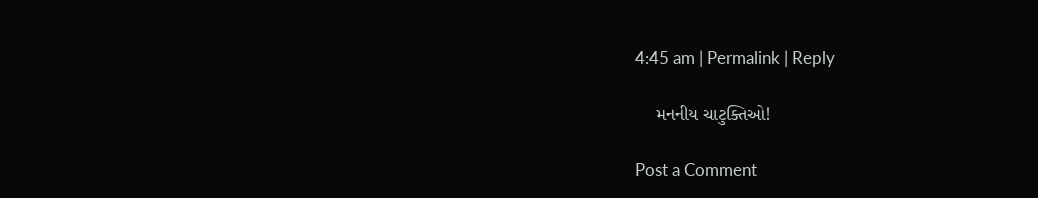4:45 am | Permalink | Reply

    મનનીય ચાટુક્તિઓ!

Post a Comment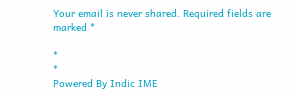Your email is never shared. Required fields are marked *

*
*
Powered By Indic IME